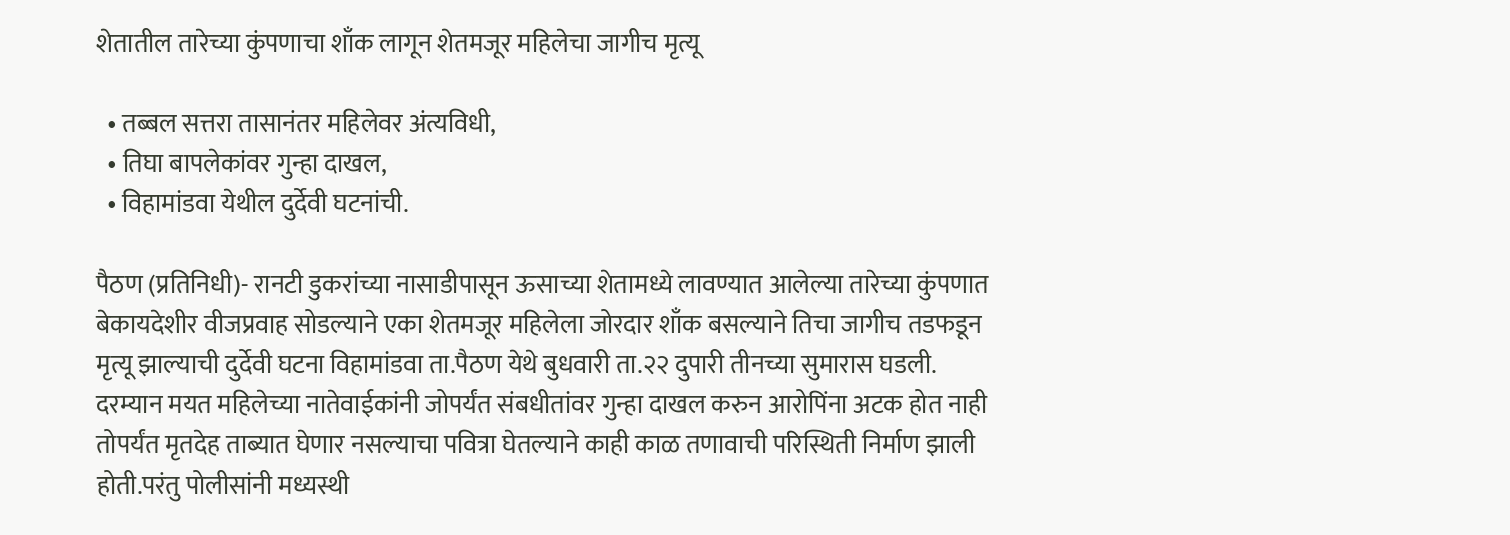शेतातील तारेच्या कुंपणाचा शाँक लागून शेतमजूर महिलेचा जागीच मृत्यू

  • तब्बल सत्तरा तासानंतर महिलेवर अंत्यविधी,
  • तिघा बापलेकांवर गुन्हा दाखल,
  • विहामांडवा येथील दुर्देवी घटनांची.

पैठण (प्रतिनिधी)- रानटी डुकरांच्या नासाडीपासून ऊसाच्या शेतामध्ये लावण्यात आलेल्या तारेच्या कुंपणात बेकायदेशीर वीजप्रवाह सोडल्याने एका शेतमजूर महिलेला जोरदार शाँक बसल्याने तिचा जागीच तडफडून मृत्यू झाल्याची दुर्देवी घटना विहामांडवा ता.पैठण येथे बुधवारी ता.२२ दुपारी तीनच्या सुमारास घडली.
दरम्यान मयत महिलेच्या नातेवाईकांनी जोपर्यंत संबधीतांवर गुन्हा दाखल करुन आरोपिंना अटक होत नाही तोपर्यंत मृतदेह ताब्यात घेणार नसल्याचा पवित्रा घेतल्याने काही काळ तणावाची परिस्थिती निर्माण झाली होती.परंतु पोलीसांनी मध्यस्थी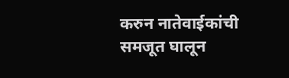करुन नातेवाईकांची समजूत घालून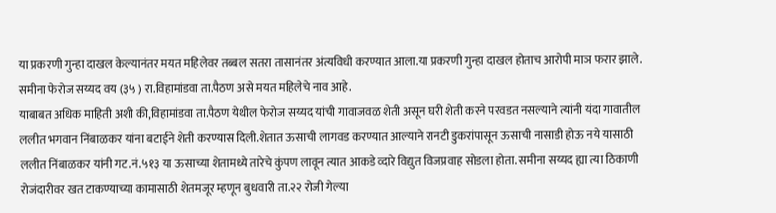या प्रकरणी गुन्हा दाखल केल्यानंतर मयत महिलेवर तब्बल सतरा तासानंतर अंत्यविधी करण्यात आला.या प्रकरणी गुन्हा दाखल होताच आरोपी माञ फरार झाले. समीना फेरोज सय्यद वय (३५ ) रा.विहामांडवा ता.पैठण असे मयत महिलेचे नाव आहे.
याबाबत अधिक माहिती अशी की,विहामांडवा ता.पैठण येथील फेरोज सय्यद यांची गावाजवळ शेती असून घरी शेती करने परवडत नसल्याने त्यांनी यंदा गावातील ललीत भगवान निंबाळकर यांना बटाईने शेती करण्यास दिली.शेतात ऊसाची लागवड करण्यात आल्याने रानटी डुकरांपासून ऊसाची नासाडी होऊ नये यासाठी ललीत निंबाळकर यांनी गट.नं.५१३ या ऊसाच्या शेतामध्ये तारेचे कुंपण लावून त्यात आकडे व्दारे विद्युत विजप्रवाह सोडला होता. समीना सय्यद ह्या त्या ठिकाणी रोजंदारीवर खत टाकण्याच्या कामासाठी शेतमजूर म्हणून बुधवारी ता.२२ रोजी गेल्या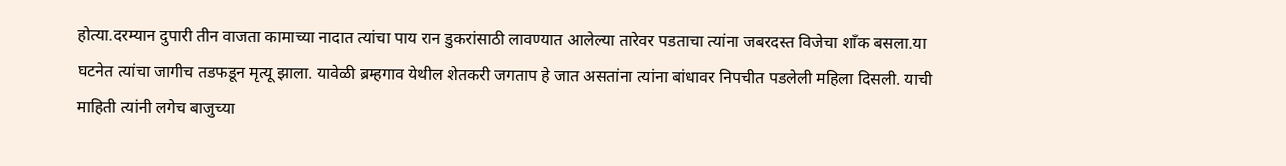होत्या.दरम्यान दुपारी तीन वाजता कामाच्या नादात त्यांचा पाय रान डुकरांसाठी लावण्यात आलेल्या तारेवर पडताचा त्यांना जबरदस्त विजेचा शाँक बसला.या घटनेत त्यांचा जागीच तडफडून मृत्यू झाला. यावेळी ब्रम्हगाव येथील शेतकरी जगताप हे जात असतांना त्यांना बांधावर निपचीत पडलेली महिला दिसली. याची माहिती त्यांनी लगेच बाजुच्या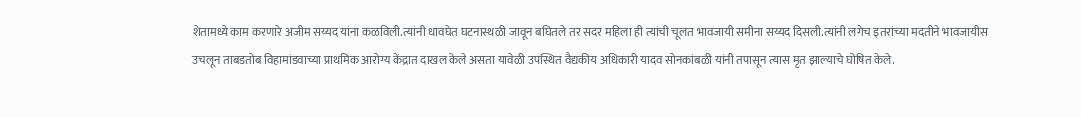शेतामध्ये काम करणारे अजीम सय्यद यांना कळविली.त्यांनी धावघेत घटनास्थळी जावून बघितले तर सदर महिला ही त्यांची चूलत भावजायी समीना सय्यद दिसली.त्यांनी लगेच इतरांच्या मदतीने भावजायीस उचलून ताबडतोब विहामांडवाच्या प्राथमिक आरोग्य केंद्रात दाखल केले असता यावेळी उपस्थित वैद्यकीय अधिकारी यादव सोनकांबळी यांनी तपासून त्यास मृत झाल्याचे घोषित केले.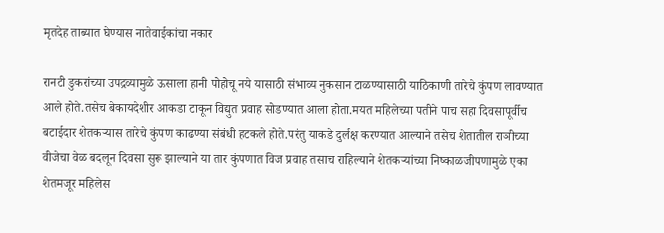मृतदेह ताब्यात घेण्यास नातेवाईकांचा नकार

रानटी डुकरांच्या उपद्रव्यामुळे ऊसाला हानी पोहोचू नये यासाठी संभाव्य नुकसान टाळण्यासाठी याठिकाणी तारेचे कुंपण लावण्यात आले होते.तसेच बेकायदेशीर आकडा टाकून विद्युत प्रवाह सोडण्यात आला होता.मयत महिलेच्या पतीने पाच सहा दिवसापूर्वीच बटाईदार शेतकऱ्यास तारेचे कुंपण काढण्या संबंधी हटकले होते.परंतु याकडे दुर्लक्ष करण्यात आल्याने तसेच शेतातील राञीच्या वीजेचा वेळ बदलून दिवसा सुरू झाल्याने या तार कुंपणात विज प्रवाह तसाच राहिल्याने शेतकऱ्यांच्या निष्काळजीपणामुळे एका शेतमजूर महिलेस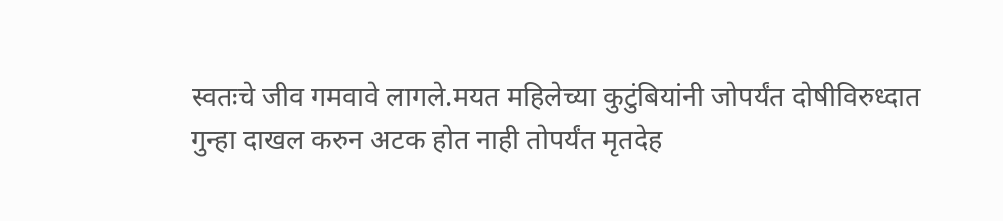स्वतःचे जीव गमवावे लागले.मयत महिलेच्या कुटुंबियांनी जोपर्यंत दोषीविरुध्दात गुन्हा दाखल करुन अटक होत नाही तोपर्यंत मृतदेह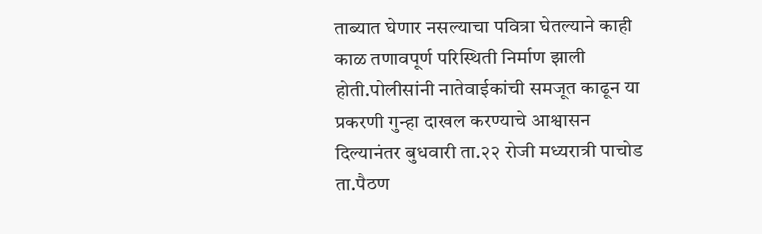ताब्यात घेणार नसल्याचा पवित्रा घेतल्याने काही काळ तणावपूर्ण परिस्थिती निर्माण झाली होती.पोलीसांनी नातेवाईकांची समजूत काढून या प्रकरणी गुन्हा दाखल करण्याचे आश्वासन दिल्यानंतर बुधवारी ता.२२ रोजी मध्यरात्री पाचोड ता.पैठण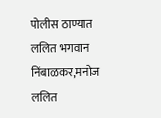पोलीस ठाण्यात ललित भगवान निंबाळकर,मनोज ललित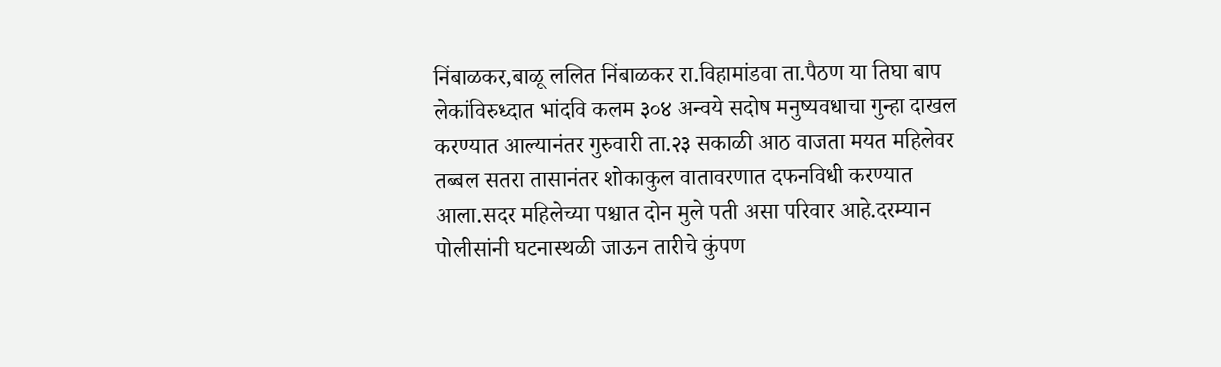निंबाळकर,बाळू ललित निंबाळकर रा.विहामांडवा ता.पैठण या तिघा बाप लेकांविरुध्दात भांदवि कलम ३०४ अन्वये सदोष मनुष्यवधाचा गुन्हा दाखल करण्यात आल्यानंतर गुरुवारी ता.२३ सकाळी आठ वाजता मयत महिलेवर तब्बल सतरा तासानंतर शोकाकुल वातावरणात दफनविधी करण्यात आला.सदर महिलेच्या पश्चात दोन मुले पती असा परिवार आहे.दरम्यान पोलीसांनी घटनास्थळी जाऊन तारीचे कुंपण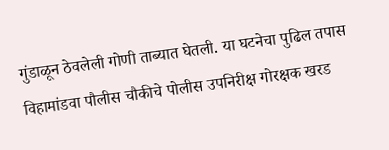गुंडाळून ठेवलेली गोणी ताब्यात घेतली. या घटनेचा पुढिल तपास विहामांडवा पौलीस चौकीचे पोलीस उपनिरीक्ष गोरक्षक खरड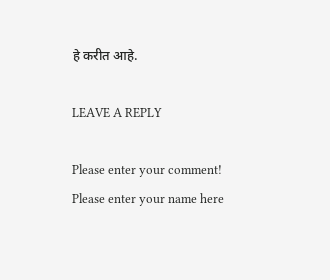हे करीत आहे.

LEAVE A REPLY

Please enter your comment!
Please enter your name here